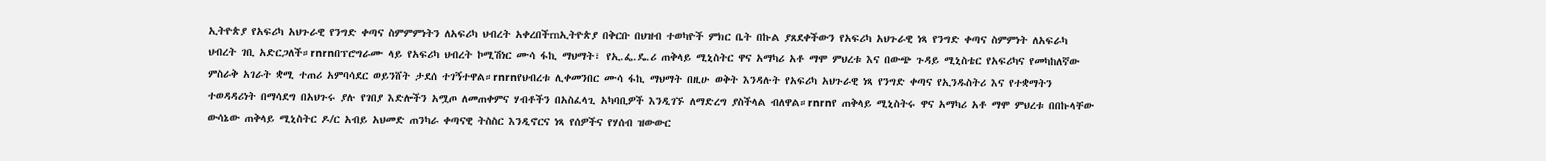ኢትዮጵያ የአፍሪካ አህጉራዊ የንግድ ቀጣና ስምምምነትን ለአፍሪካ ህብረት አቀረበችrnኢትዮጵያ በቅርቡ በህዝብ ተወካዮች ምክር ቤት በኩል ያጸደቀችውን የአፍሪካ አህጉራዊ ነጻ የንግድ ቀጣና ስምምነት ለአፍራካ ህብረት ገቢ አድርጋለች።rnrnበፕሮግራሙ ላይ የአፍሪካ ህብረት ኮሚሽነር ሙሳ ፋኪ ማህማት፣ የኢ.ፌ.ዴ.ሪ ጠቅላይ ሚኒስትር ዋና አማካሪ አቶ ማሞ ምህረቱ እና በውጭ ጉዳይ ሚኒስቴር የአፍሪካና የመካከለኛው ምስራቅ አገራት ቋሚ ተጠሪ አምባሳደር ወይንሸት ታደሰ ተገኝተዋል።rnrnየህብረቱ ሊቀመንበር ሙሳ ፋኪ ማህማት በዚሁ ወቅት እንዳሉት የአፍሪካ አህጉራዊ ነጻ የንግድ ቀጣና የኢንዱስትሪ እና የተቋማትን ተወዳዳሪነት በማሳደግ በአህጉሩ ያሉ የገበያ እድሎችን አሟጦ ለመጠቀምና ሃብቶችን በአስፈላጊ አካባቢዎች እንዲገኙ ለማድረግ ያስችላል ብለዋል።rnrnየ ጠቅላይ ሚኒስትሩ ዋና አማካሪ አቶ ማሞ ምህረቱ በበኩላቸው ውሳኔው ጠቅላይ ሚኒስትር ዶ/ር አብይ አህመድ ጠንካራ ቀጣናዊ ትስስር እንዲኖርና ነጻ የሰዎችና የሃሰብ ዝውውር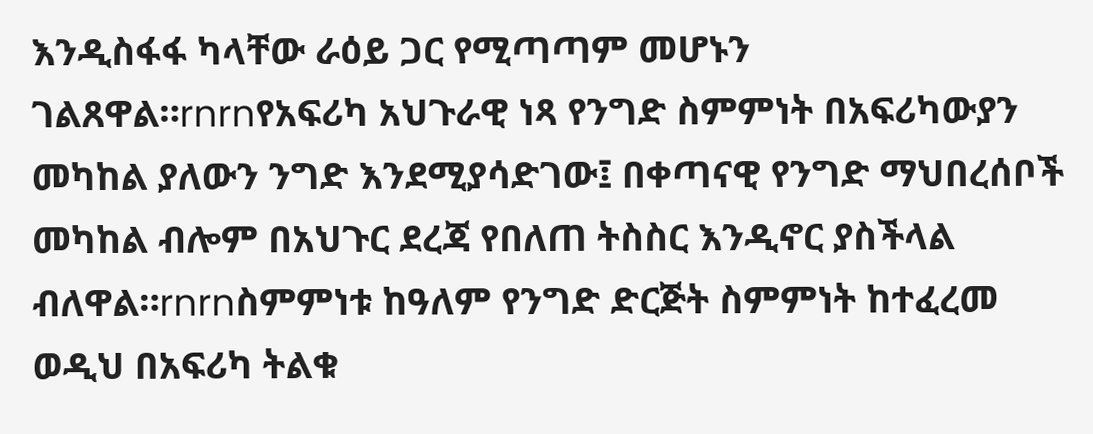እንዲስፋፋ ካላቸው ራዕይ ጋር የሚጣጣም መሆኑን ገልጸዋል።rnrnየአፍሪካ አህጉራዊ ነጻ የንግድ ስምምነት በአፍሪካውያን መካከል ያለውን ንግድ እንደሚያሳድገው፤ በቀጣናዊ የንግድ ማህበረሰቦች መካከል ብሎም በአህጉር ደረጃ የበለጠ ትስስር እንዲኖር ያስችላል ብለዋል።rnrnስምምነቱ ከዓለም የንግድ ድርጅት ስምምነት ከተፈረመ ወዲህ በአፍሪካ ትልቁ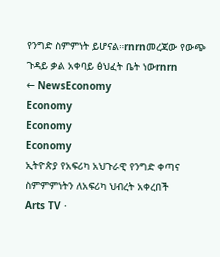የንግድ ስምምነት ይሆናል።rnrnመረጃው የውጭ ጉዳይ ቃል አቀባይ ፅህፈት ቤት ነውrnrn
← NewsEconomy
Economy
Economy
Economy
ኢትዮጵያ የአፍሪካ አህጉራዊ የንግድ ቀጣና ስምምምነትን ለአፍሪካ ህብረት አቀረበች
Arts TV ·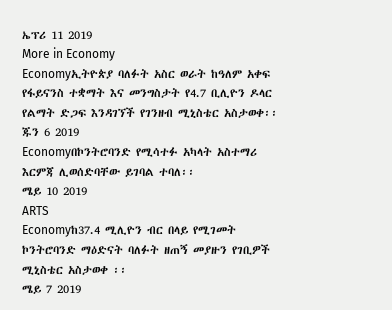ኤፕሪ 11 2019
More in Economy
Economyኢትዮጵያ ባለፉት አስር ወራት ከዓለም አቀፍ የፋይናንስ ተቋማት እና መንግስታት የ4.7 ቢሊዮን ዶላር የልማት ድጋፍ እንዳገኘች የገንዘብ ሚኒስቴር አስታወቀ፡፡
ጁን 6 2019
Economyበኮንትሮባንድ የሚሳተፉ አካላት አስተማሪ እርምጃ ሊወሰድባቸው ይገባል ተባለ፡፡
ሜይ 10 2019
ARTS
Economyከ37.4 ሚሊዮን ብር በላይ የሚገመት ኮንትሮባንድ ማዕድናት ባለፉት ዘጠኝ መያዙን የገቢዎች ሚኒስቴር አስታወቀ ፡፡
ሜይ 7 2019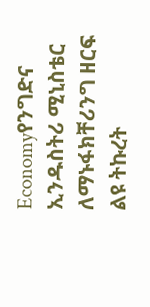Economyየንግድና ኢንዱስትሪ ሚኒስቴር ለማኑፋክቸሪንግ ዘርፍ ልዩ ትኩረት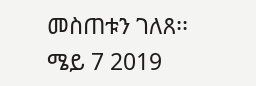መስጠቱን ገለጸ፡፡
ሜይ 7 2019